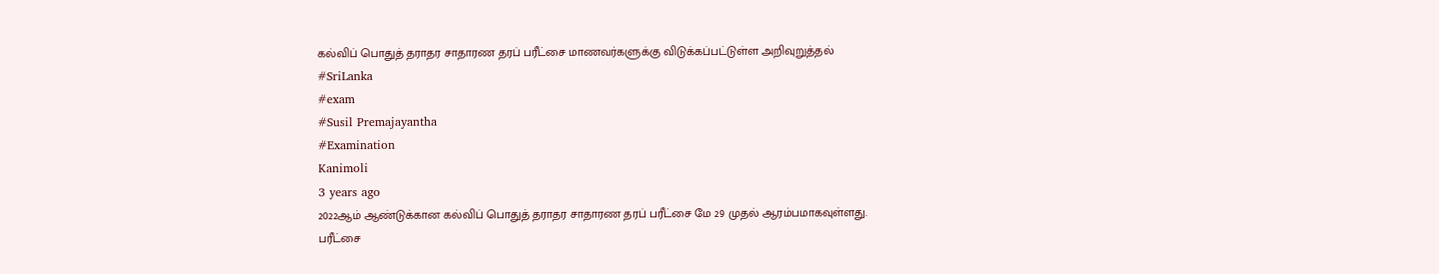கல்விப் பொதுத் தராதர சாதாரண தரப் பரீட்சை மாணவர்களுக்கு விடுக்கப்பட்டுள்ள அறிவுறுத்தல்
#SriLanka
#exam
#Susil Premajayantha
#Examination
Kanimoli
3 years ago
2022ஆம் ஆண்டுக்கான கல்விப் பொதுத் தராதர சாதாரண தரப் பரீட்சை மே 29 முதல் ஆரம்பமாகவுள்ளது.
பரீட்சை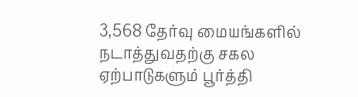3,568 தேர்வு மையங்களில் நடாத்துவதற்கு சகல ஏற்பாடுகளும் பூர்த்தி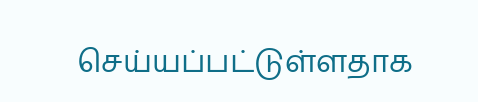செய்யப்பட்டுள்ளதாக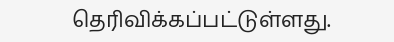தெரிவிக்கப்பட்டுள்ளது.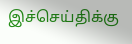இச்செய்திக்கு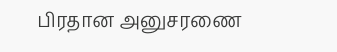பிரதான அனுசரணை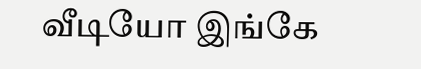வீடியோ இங்கே